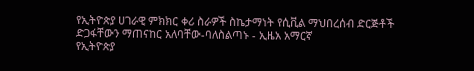የኢትዮጵያ ሀገራዊ ምክክር ቀሪ ስራዎች ስኬታማነት የሲቪል ማህበረሰብ ድርጅቶች ድጋፋቸውን ማጠናከር አለባቸው-ባለስልጣኑ - ኢዜአ አማርኛ
የኢትዮጵያ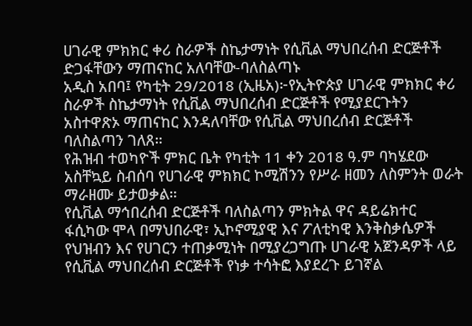ሀገራዊ ምክክር ቀሪ ስራዎች ስኬታማነት የሲቪል ማህበረሰብ ድርጅቶች ድጋፋቸውን ማጠናከር አለባቸው-ባለስልጣኑ
አዲስ አበባ፤ የካቲት 29/2018 (ኢዜአ)፦የኢትዮጵያ ሀገራዊ ምክክር ቀሪ ስራዎች ስኬታማነት የሲቪል ማህበረሰብ ድርጅቶች የሚያደርጉትን አስተዋጽኦ ማጠናከር እንዳለባቸው የሲቪል ማህበረሰብ ድርጅቶች ባለስልጣን ገለጸ።
የሕዝብ ተወካዮች ምክር ቤት የካቲት 11 ቀን 2018 ዓ.ም ባካሄደው አስቸኳይ ስብሰባ የሀገራዊ ምክክር ኮሚሽንን የሥራ ዘመን ለስምንት ወራት ማራዘሙ ይታወቃል።
የሲቪል ማኅበረሰብ ድርጅቶች ባለስልጣን ምክትል ዋና ዳይሬክተር ፋሲካው ሞላ በማህበራዊ፣ ኢኮኖሚያዊ እና ፖለቲካዊ እንቅስቃሴዎች የህዝብን እና የሀገርን ተጠቃሚነት በሚያረጋግጡ ሀገራዊ አጀንዳዎች ላይ የሲቪል ማህበረሰብ ድርጅቶች የነቃ ተሳትፎ እያደረጉ ይገኛል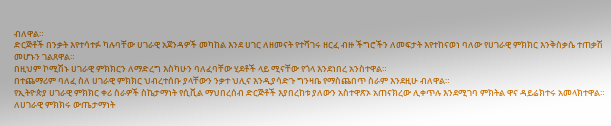ብለዋል።
ድርጅቶች በንቃት እየተሳተፉ ካሉባቸው ሀገራዊ አጀንዳዎች መካከል እንደ ሀገር ለዘመናት የተሻገሩ ዘርፈ ብዙ ችግሮችን ለመፍታት እየተከናወነ ባለው የሀገራዊ ምክክር እንቅስቃሴ ተጠቃሽ መሆኑን ገልጸዋል።
በዚህም ኮሚሽኑ ሀገራዊ ምክክርን ለማድረግ እስካሁን ባለፈባቸው ሂደቶች ላይ ሚናቸው የጎላ እንደነበረ አንስተዋል።
በተጨማሪም ባለፈ ስለ ሀገራዊ ምክክር ህብረተሰቡ ያላቸውን ንቃተ ህሊና እንዲያሳድጉ ግንዛቤ የማስጨበጥ ስራም እንደዚሁ ብለዋል።
የኢትዮጵያ ሀገራዊ ምክክር ቀሪ ስራዎች ስኬታማነት የሲቪል ማህበረሰብ ድርጅቶች እያበረከቱ ያለውን አስተዋጽኦ አጠናክረው ሊቀጥሉ እንደሚገባ ምክትል ዋና ዳይሬክተሩ አመላክተዋል።
ለሀገራዊ ምክክሩ ውጤታማነት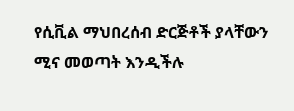የሲቪል ማህበረሰብ ድርጅቶች ያላቸውን ሚና መወጣት እንዲችሉ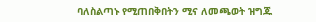ባለስልጣኑ የሚጠበቅበትን ሚና ለመጫወት ዝግጁ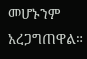መሆኑንም አረጋግጠዋል።